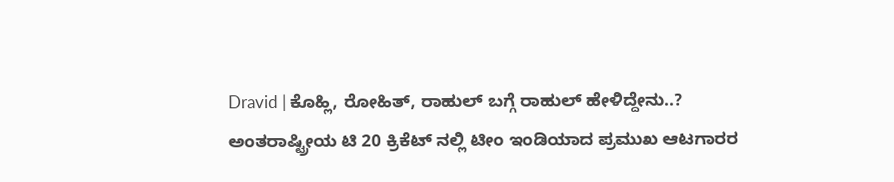Dravid | ಕೊಹ್ಲಿ, ರೋಹಿತ್, ರಾಹುಲ್ ಬಗ್ಗೆ ರಾಹುಲ್ ಹೇಳಿದ್ದೇನು..?
ಅಂತರಾಷ್ಟ್ರೀಯ ಟಿ 20 ಕ್ರಿಕೆಟ್ ನಲ್ಲಿ ಟೀಂ ಇಂಡಿಯಾದ ಪ್ರಮುಖ ಆಟಗಾರರ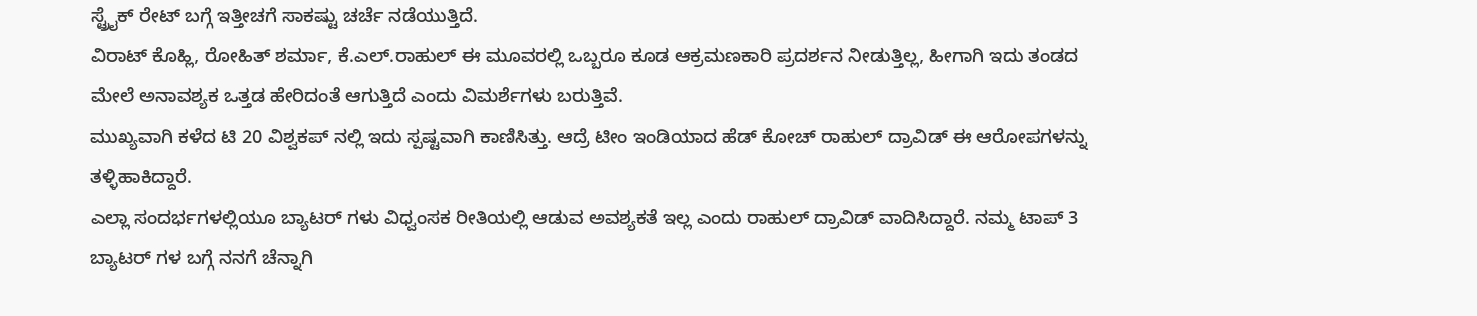ಸ್ಟ್ರೈಕ್ ರೇಟ್ ಬಗ್ಗೆ ಇತ್ತೀಚಗೆ ಸಾಕಷ್ಟು ಚರ್ಚೆ ನಡೆಯುತ್ತಿದೆ.
ವಿರಾಟ್ ಕೊಹ್ಲಿ, ರೋಹಿತ್ ಶರ್ಮಾ, ಕೆ.ಎಲ್.ರಾಹುಲ್ ಈ ಮೂವರಲ್ಲಿ ಒಬ್ಬರೂ ಕೂಡ ಆಕ್ರಮಣಕಾರಿ ಪ್ರದರ್ಶನ ನೀಡುತ್ತಿಲ್ಲ, ಹೀಗಾಗಿ ಇದು ತಂಡದ ಮೇಲೆ ಅನಾವಶ್ಯಕ ಒತ್ತಡ ಹೇರಿದಂತೆ ಆಗುತ್ತಿದೆ ಎಂದು ವಿಮರ್ಶೆಗಳು ಬರುತ್ತಿವೆ.
ಮುಖ್ಯವಾಗಿ ಕಳೆದ ಟಿ 20 ವಿಶ್ವಕಪ್ ನಲ್ಲಿ ಇದು ಸ್ಪಷ್ಟವಾಗಿ ಕಾಣಿಸಿತ್ತು. ಆದ್ರೆ ಟೀಂ ಇಂಡಿಯಾದ ಹೆಡ್ ಕೋಚ್ ರಾಹುಲ್ ದ್ರಾವಿಡ್ ಈ ಆರೋಪಗಳನ್ನು ತಳ್ಳಿಹಾಕಿದ್ದಾರೆ.
ಎಲ್ಲಾ ಸಂದರ್ಭಗಳಲ್ಲಿಯೂ ಬ್ಯಾಟರ್ ಗಳು ವಿಧ್ವಂಸಕ ರೀತಿಯಲ್ಲಿ ಆಡುವ ಅವಶ್ಯಕತೆ ಇಲ್ಲ ಎಂದು ರಾಹುಲ್ ದ್ರಾವಿಡ್ ವಾದಿಸಿದ್ದಾರೆ. ನಮ್ಮ ಟಾಪ್ 3 ಬ್ಯಾಟರ್ ಗಳ ಬಗ್ಗೆ ನನಗೆ ಚೆನ್ನಾಗಿ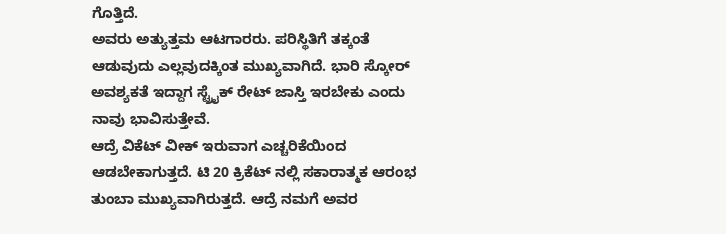ಗೊತ್ತಿದೆ.
ಅವರು ಅತ್ಯುತ್ತಮ ಆಟಗಾರರು. ಪರಿಸ್ಥಿತಿಗೆ ತಕ್ಕಂತೆ ಆಡುವುದು ಎಲ್ಲವುದಕ್ಕಿಂತ ಮುಖ್ಯವಾಗಿದೆ. ಭಾರಿ ಸ್ಕೋರ್ ಅವಶ್ಯಕತೆ ಇದ್ದಾಗ ಸ್ಟ್ರೈಕ್ ರೇಟ್ ಜಾಸ್ತಿ ಇರಬೇಕು ಎಂದು ನಾವು ಭಾವಿಸುತ್ತೇವೆ.
ಆದ್ರೆ ವಿಕೆಟ್ ವೀಕ್ ಇರುವಾಗ ಎಚ್ಚರಿಕೆಯಿಂದ ಆಡಬೇಕಾಗುತ್ತದೆ. ಟಿ 20 ಕ್ರಿಕೆಟ್ ನಲ್ಲಿ ಸಕಾರಾತ್ಮಕ ಆರಂಭ ತುಂಬಾ ಮುಖ್ಯವಾಗಿರುತ್ತದೆ. ಆದ್ರೆ ನಮಗೆ ಅವರ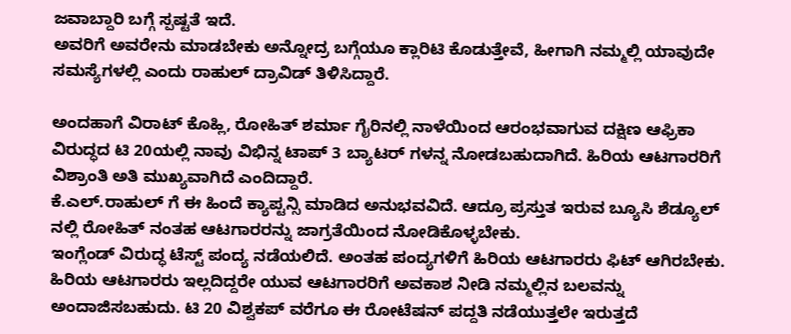ಜವಾಬ್ದಾರಿ ಬಗ್ಗೆ ಸ್ಪಷ್ಟತೆ ಇದೆ.
ಅವರಿಗೆ ಅವರೇನು ಮಾಡಬೇಕು ಅನ್ನೋದ್ರ ಬಗ್ಗೆಯೂ ಕ್ಲಾರಿಟಿ ಕೊಡುತ್ತೇವೆ, ಹೀಗಾಗಿ ನಮ್ಮಲ್ಲಿ ಯಾವುದೇ ಸಮಸ್ಯೆಗಳಲ್ಲಿ ಎಂದು ರಾಹುಲ್ ದ್ರಾವಿಡ್ ತಿಳಿಸಿದ್ದಾರೆ.

ಅಂದಹಾಗೆ ವಿರಾಟ್ ಕೊಹ್ಲಿ, ರೋಹಿತ್ ಶರ್ಮಾ ಗೈರಿನಲ್ಲಿ ನಾಳೆಯಿಂದ ಆರಂಭವಾಗುವ ದಕ್ಷಿಣ ಆಫ್ರಿಕಾ ವಿರುದ್ಧದ ಟಿ 20ಯಲ್ಲಿ ನಾವು ವಿಭಿನ್ನ ಟಾಪ್ 3 ಬ್ಯಾಟರ್ ಗಳನ್ನ ನೋಡಬಹುದಾಗಿದೆ. ಹಿರಿಯ ಆಟಗಾರರಿಗೆ ವಿಶ್ರಾಂತಿ ಅತಿ ಮುಖ್ಯವಾಗಿದೆ ಎಂದಿದ್ದಾರೆ.
ಕೆ.ಎಲ್.ರಾಹುಲ್ ಗೆ ಈ ಹಿಂದೆ ಕ್ಯಾಪ್ಟನ್ಸಿ ಮಾಡಿದ ಅನುಭವವಿದೆ. ಆದ್ರೂ ಪ್ರಸ್ತುತ ಇರುವ ಬ್ಯೂಸಿ ಶೆಡ್ಯೂಲ್ ನಲ್ಲಿ ರೋಹಿತ್ ನಂತಹ ಆಟಗಾರರನ್ನು ಜಾಗ್ರತೆಯಿಂದ ನೋಡಿಕೊಳ್ಳಬೇಕು.
ಇಂಗ್ಲೆಂಡ್ ವಿರುದ್ಧ ಟೆಸ್ಟ್ ಪಂದ್ಯ ನಡೆಯಲಿದೆ. ಅಂತಹ ಪಂದ್ಯಗಳಿಗೆ ಹಿರಿಯ ಆಟಗಾರರು ಫಿಟ್ ಆಗಿರಬೇಕು. ಹಿರಿಯ ಆಟಗಾರರು ಇಲ್ಲದಿದ್ದರೇ ಯುವ ಆಟಗಾರರಿಗೆ ಅವಕಾಶ ನೀಡಿ ನಮ್ಮಲ್ಲಿನ ಬಲವನ್ನು ಅಂದಾಜಿಸಬಹುದು. ಟಿ 20 ವಿಶ್ವಕಪ್ ವರೆಗೂ ಈ ರೋಟೆಷನ್ ಪದ್ದತಿ ನಡೆಯುತ್ತಲೇ ಇರುತ್ತದೆ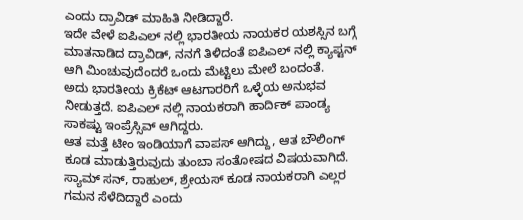ಎಂದು ದ್ರಾವಿಡ್ ಮಾಹಿತಿ ನೀಡಿದ್ದಾರೆ.
ಇದೇ ವೇಳೆ ಐಪಿಎಲ್ ನಲ್ಲಿ ಭಾರತೀಯ ನಾಯಕರ ಯಶಸ್ಸಿನ ಬಗ್ಗೆ ಮಾತನಾಡಿದ ದ್ರಾವಿಡ್, ನನಗೆ ತಿಳಿದಂತೆ ಐಪಿಎಲ್ ನಲ್ಲಿ ಕ್ಯಾಪ್ಟನ್ ಆಗಿ ಮಿಂಚುವುದೆಂದರೆ ಒಂದು ಮೆಟ್ಟಿಲು ಮೇಲೆ ಬಂದಂತೆ.
ಅದು ಭಾರತೀಯ ಕ್ರಿಕೆಟ್ ಆಟಗಾರರಿಗೆ ಒಳ್ಳೆಯ ಅನುಭವ ನೀಡುತ್ತದೆ. ಐಪಿಎಲ್ ನಲ್ಲಿ ನಾಯಕರಾಗಿ ಹಾರ್ದಿಕ್ ಪಾಂಡ್ಯ ಸಾಕಷ್ಟು ಇಂಪ್ರೆಸ್ಸಿವ್ ಆಗಿದ್ದರು.
ಆತ ಮತ್ತೆ ಟೀಂ ಇಂಡಿಯಾಗೆ ವಾಪಸ್ ಆಗಿದ್ದು, ಆತ ಬೌಲಿಂಗ್ ಕೂಡ ಮಾಡುತ್ತಿರುವುದು ತುಂಬಾ ಸಂತೋಷದ ವಿಷಯವಾಗಿದೆ. ಸ್ಯಾಮ್ ಸನ್, ರಾಹುಲ್, ಶ್ರೇಯಸ್ ಕೂಡ ನಾಯಕರಾಗಿ ಎಲ್ಲರ ಗಮನ ಸೆಳೆದಿದ್ದಾರೆ ಎಂದು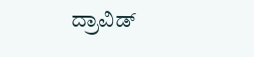ದ್ರಾವಿಡ್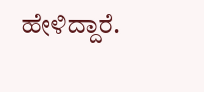ಹೇಳಿದ್ದಾರೆ.